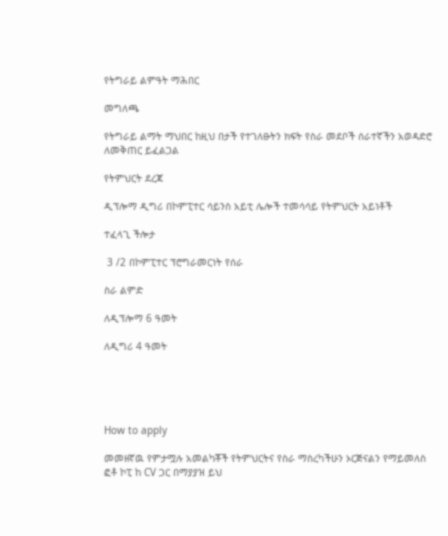የትግራይ ልምዓት ማሕበር

መግለጫ

የትግራይ ልማት ማህበር ከዚህ በታች የተገለፁትን ክፍት የስራ መደቦች ሰራተኛችን አወዳድሮ ለመቅጠር ይፈልጋል

የትምህርት ደረጃ

ዲፕሎማ ዲግሪ በኮምፒተር ሳይንስ አይቲ ሌሎች ተመሳሳይ የትምህርት አይነቶች

ተፈላጊ ችሎታ

 3 /2 በኮምፒተር ፕሮግራመርነት የሰራ

ስራ ልምድ

ለዲፕሎማ 6 ዓመት

ለዲግሪ 4 ዓመት





How to apply

መመዘኛዉ የምታሟሉ አመልካቾች የትምህርትና የስራ ማስረካችሁን ኦርጅናልን የማይመለስ ፎቶ ኮፒ ከ CV ጋር በማያያዝ ይህ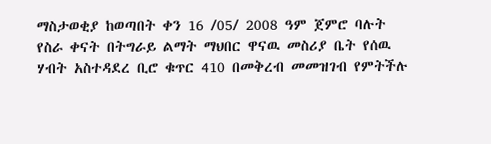ማስታወቂያ ከወጣበት ቀን 16 /05/ 2008 ዓም ጀምሮ ባሉት የስራ ቀናት በትግራይ ልማት ማህበር ዋናዉ መስሪያ ቤት የሰዉ ሃብት አስተዳደረ ቢሮ ቁጥር 410 በመቅረብ መመዝገብ የምትችሉ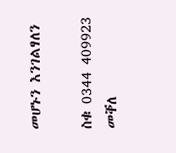መሆኑን እንገልፃለን

ስቁ 0344 409923 መቐለ